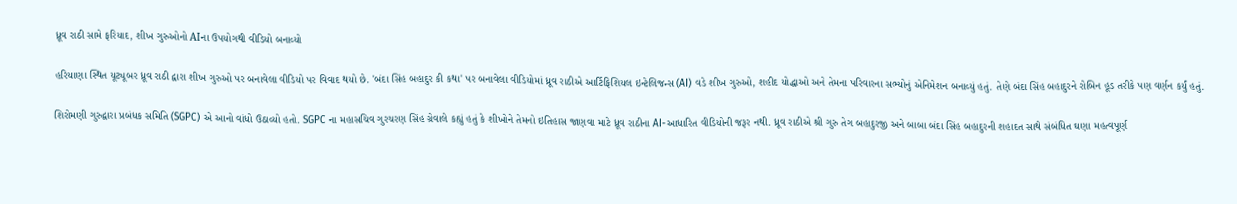ધ્રૂવ રાઠી સામે ફરિયાદ, શીખ ગુરુઓનો AIના ઉપયોગથી વીડિયો બનાવ્યો

હરિયાણા સ્થિત યૂટ્યૂબર ધ્રૂવ રાઠી દ્વારા શીખ ગુરુઓ પર બનાવેલા વીડિયો પર વિવાદ થયો છે. 'બંદા સિંહ બહાદુર કી કથા' પર બનાવેલા વીડિયોમાં ધ્રૂવ રાઠીએ આર્ટિફિશિયલ ઇન્ટેલિજન્સ (AI) વડે શીખ ગુરુઓ, શહીદ યોદ્ધાઓ અને તેમના પરિવારના સભ્યોનું એનિમેશન બનાવ્યું હતું. તેણે બંદા સિંહ બહાદુરને રોબિન હૂડ તરીકે પણ વર્ણન કર્યું હતું.

શિરોમણી ગુરુદ્વારા પ્રબંધક સમિતિ (SGPC) એ આનો વાંધો ઉઠાવ્યો હતો. SGPC ના મહાસચિવ ગુરચરણ સિંહ ગ્રેવાલે કહ્યું હતું કે શીખોને તેમનો ઇતિહાસ જાણવા માટે ધ્રૂવ રાઠીના AI-આધારિત વીડિયોની જરૂર નથી. ધ્રૂવ રાઠીએ શ્રી ગુરુ તેગ બહાદુરજી અને બાબા બંદા સિંહ બહાદુરની શહાદત સાથે સંબંધિત ઘણા મહત્વપૂર્ણ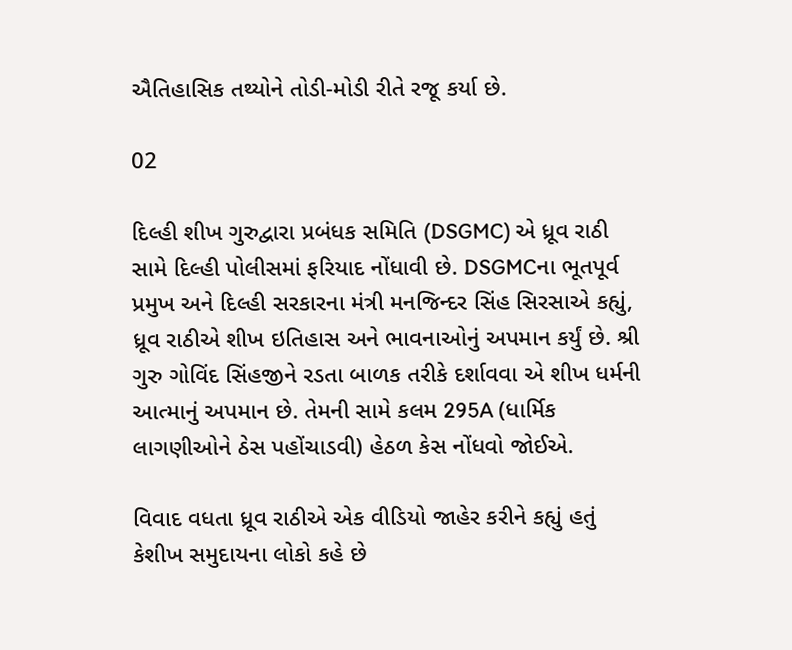ઐતિહાસિક તથ્યોને તોડી-મોડી રીતે રજૂ કર્યા છે.

02

દિલ્હી શીખ ગુરુદ્વારા પ્રબંધક સમિતિ (DSGMC) એ ધ્રૂવ રાઠી સામે દિલ્હી પોલીસમાં ફરિયાદ નોંધાવી છે. DSGMCના ભૂતપૂર્વ પ્રમુખ અને દિલ્હી સરકારના મંત્રી મનજિન્દર સિંહ સિરસાએ કહ્યું, ધ્રૂવ રાઠીએ શીખ ઇતિહાસ અને ભાવનાઓનું અપમાન કર્યું છે. શ્રી ગુરુ ગોવિંદ સિંહજીને રડતા બાળક તરીકે દર્શાવવા એ શીખ ધર્મની આત્માનું અપમાન છે. તેમની સામે કલમ 295A (ધાર્મિક લાગણીઓને ઠેસ પહોંચાડવી) હેઠળ કેસ નોંધવો જોઈએ.

વિવાદ વધતા ધ્રૂવ રાઠીએ એક વીડિયો જાહેર કરીને કહ્યું હતું કેશીખ સમુદાયના લોકો કહે છે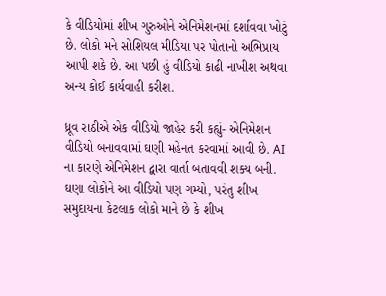કે વીડિયોમાં શીખ ગુરુઓને એનિમેશનમાં દર્શાવવા ખોટું છે. લોકો મને સોશિયલ મીડિયા પર પોતાનો અભિપ્રાય આપી શકે છે. આ પછી હું વીડિયો કાઢી નાખીશ અથવા અન્ય કોઈ કાર્યવાહી કરીશ.

ધ્રૂવ રાઠીએ એક વીડિયો જાહેર કરી કહ્યું- એનિમેશન વીડિયો બનાવવામાં ઘણી મહેનત કરવામાં આવી છે. AI ના કારણે એનિમેશન દ્વારા વાર્તા બતાવવી શક્ય બની. ઘણા લોકોને આ વીડિયો પણ ગમ્યો, પરંતુ શીખ સમુદાયના કેટલાક લોકો માને છે કે શીખ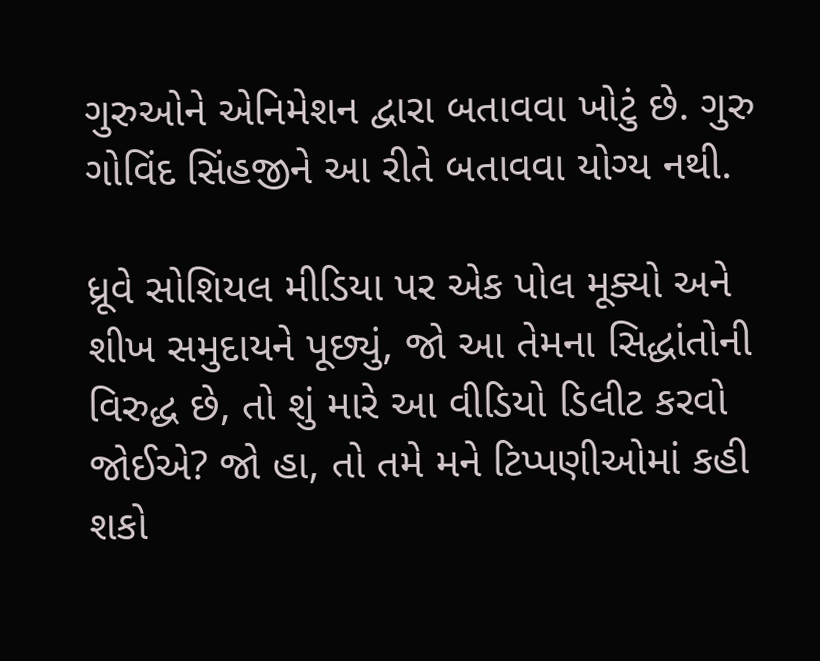ગુરુઓને એનિમેશન દ્વારા બતાવવા ખોટું છે. ગુરુ ગોવિંદ સિંહજીને આ રીતે બતાવવા યોગ્ય નથી.

ધ્રૂવે સોશિયલ મીડિયા પર એક પોલ મૂક્યો અને શીખ સમુદાયને પૂછ્યું, જો આ તેમના સિદ્ધાંતોની વિરુદ્ધ છે, તો શું મારે આ વીડિયો ડિલીટ કરવો જોઈએ? જો હા, તો તમે મને ટિપ્પણીઓમાં કહી શકો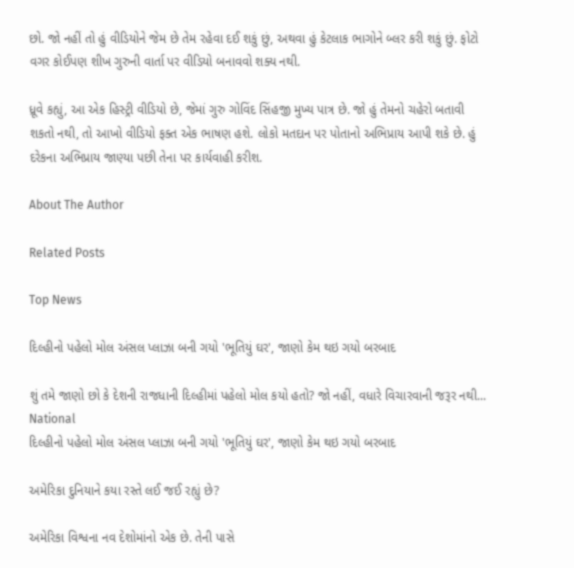છો. જો નહીં તો હું વીડિયોને જેમ છે તેમ રહેવા દઈ શકું છું, અથવા હું કેટલાક ભાગોને બ્લર કરી શકું છું. ફોટો વગર કોઈપણ શીખ ગુરુની વાર્તા પર વીડિયો બનાવવો શક્ય નથી.

ધ્રૂવે કહ્યું, આ એક હિસ્ટ્રી વીડિયો છે, જેમાં ગુરુ ગોવિંદ સિંહજી મુખ્ય પાત્ર છે. જો હું તેમનો ચહેરો બતાવી શકતો નથી, તો આખો વીડિયો ફક્ત એક ભાષણ હશે. લોકો મતદાન પર પોતાનો અભિપ્રાય આપી શકે છે. હું દરેકના અભિપ્રાય જાણ્યા પછી તેના પર કાર્યવાહી કરીશ.

About The Author

Related Posts

Top News

દિલ્હીનો પહેલો મોલ અંસલ પ્લાઝા બની ગયો 'ભૂતિયું ઘર', જાણો કેમ થઇ ગયો બરબાદ

શું તમે જાણો છો કે દેશની રાજધાની દિલ્હીમાં પહેલો મોલ કયો હતો? જો નહીં, વધારે વિચારવાની જરૂર નથી...
National
દિલ્હીનો પહેલો મોલ અંસલ પ્લાઝા બની ગયો 'ભૂતિયું ઘર', જાણો કેમ થઇ ગયો બરબાદ

અમેરિકા દુનિયાને કયા રસ્તે લઈ જઈ રહ્યું છે?

અમેરિકા વિશ્વના નવ દેશોમાંનો એક છે. તેની પાસે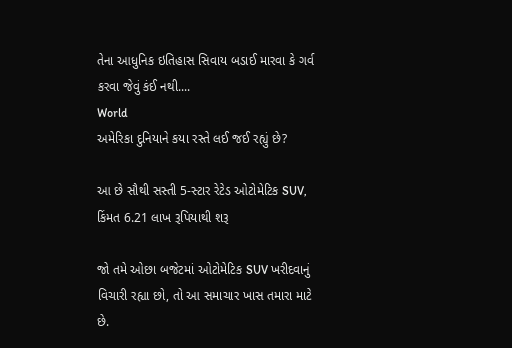તેના આધુનિક ઇતિહાસ સિવાય બડાઈ મારવા કે ગર્વ કરવા જેવું કંઈ નથી....
World
અમેરિકા દુનિયાને કયા રસ્તે લઈ જઈ રહ્યું છે?

આ છે સૌથી સસ્તી 5-સ્ટાર રેટેડ ઓટોમેટિક SUV, કિંમત 6.21 લાખ રૂપિયાથી શરૂ

જો તમે ઓછા બજેટમાં ઓટોમેટિક SUV ખરીદવાનું વિચારી રહ્યા છો, તો આ સમાચાર ખાસ તમારા માટે છે.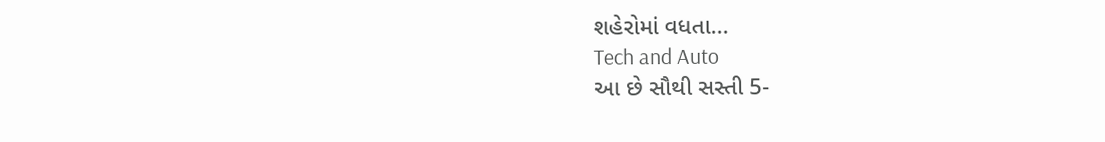શહેરોમાં વધતા...
Tech and Auto
આ છે સૌથી સસ્તી 5-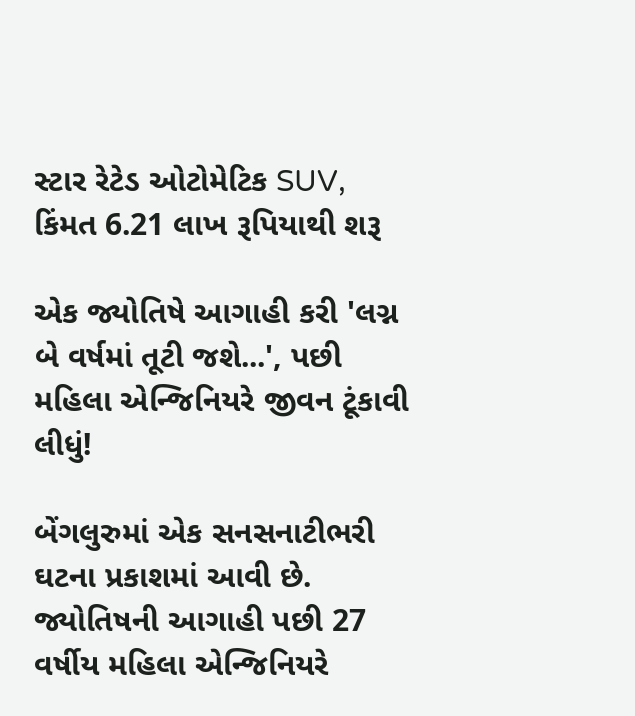સ્ટાર રેટેડ ઓટોમેટિક SUV, કિંમત 6.21 લાખ રૂપિયાથી શરૂ

એક જ્યોતિષે આગાહી કરી 'લગ્ન બે વર્ષમાં તૂટી જશે...', પછી મહિલા એન્જિનિયરે જીવન ટૂંકાવી લીધું!

બેંગલુરુમાં એક સનસનાટીભરી ઘટના પ્રકાશમાં આવી છે. જ્યોતિષની આગાહી પછી 27 વર્ષીય મહિલા એન્જિનિયરે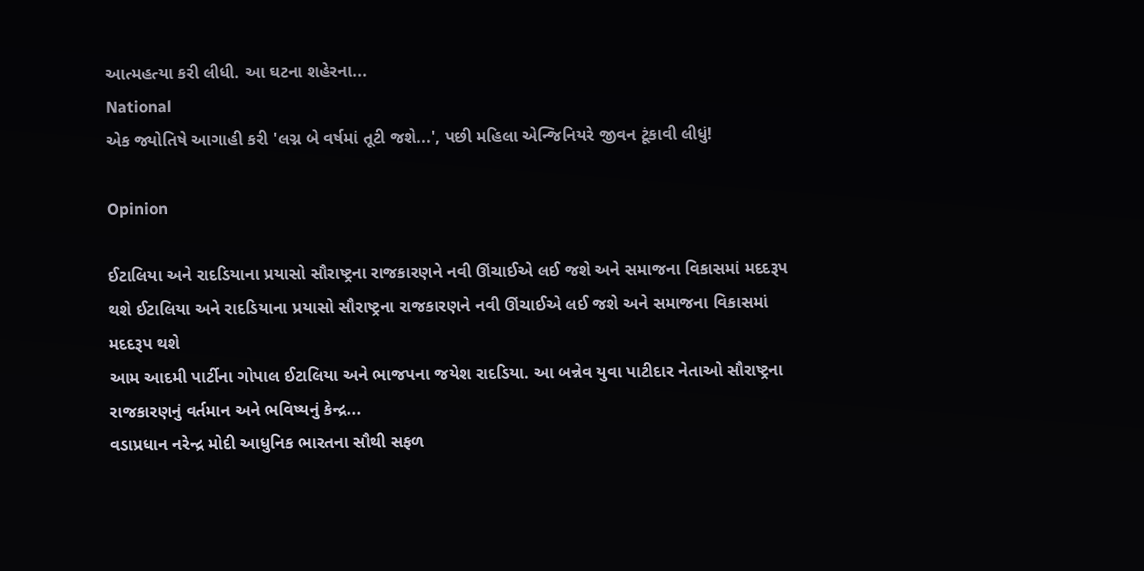આત્મહત્યા કરી લીધી. આ ઘટના શહેરના...
National
એક જ્યોતિષે આગાહી કરી 'લગ્ન બે વર્ષમાં તૂટી જશે...', પછી મહિલા એન્જિનિયરે જીવન ટૂંકાવી લીધું!

Opinion

ઈટાલિયા અને રાદડિયાના પ્રયાસો સૌરાષ્ટ્રના રાજકારણને નવી ઊંચાઈએ લઈ જશે અને સમાજના વિકાસમાં મદદરૂપ થશે ઈટાલિયા અને રાદડિયાના પ્રયાસો સૌરાષ્ટ્રના રાજકારણને નવી ઊંચાઈએ લઈ જશે અને સમાજના વિકાસમાં મદદરૂપ થશે
આમ આદમી પાર્ટીના ગોપાલ ઈટાલિયા અને ભાજપના જયેશ રાદડિયા. આ બન્નેવ યુવા પાટીદાર નેતાઓ સૌરાષ્ટ્રના રાજકારણનું વર્તમાન અને ભવિષ્યનું કેન્દ્ર...
વડાપ્રધાન નરેન્દ્ર મોદી આધુનિક ભારતના સૌથી સફળ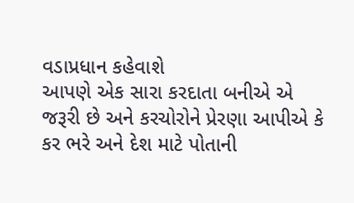વડાપ્રધાન કહેવાશે
આપણે એક સારા કરદાતા બનીએ એ જરૂરી છે અને કરચોરોને પ્રેરણા આપીએ કે કર ભરે અને દેશ માટે પોતાની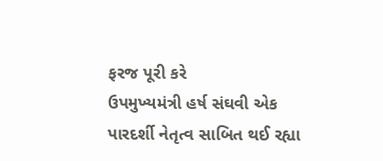ફરજ પૂરી કરે
ઉપમુખ્યમંત્રી હર્ષ સંઘવી એક પારદર્શી નેતૃત્વ સાબિત થઈ રહ્યા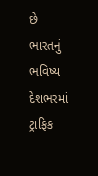છે
ભારતનું ભવિષ્ય દેશભરમાં ટ્રાફિક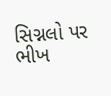સિગ્નલો પર ભીખ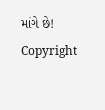માંગે છે!
Copyright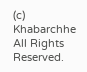(c) Khabarchhe All Rights Reserved.